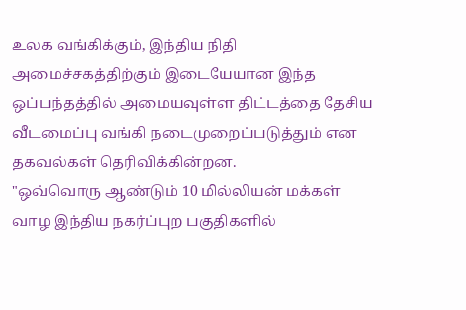உலக வங்கிக்கும், இந்திய நிதி அமைச்சகத்திற்கும் இடையேயான இந்த ஒப்பந்தத்தில் அமையவுள்ள திட்டத்தை தேசிய வீடமைப்பு வங்கி நடைமுறைப்படுத்தும் என தகவல்கள் தெரிவிக்கின்றன.
"ஒவ்வொரு ஆண்டும் 10 மில்லியன் மக்கள் வாழ இந்திய நகர்ப்புற பகுதிகளில்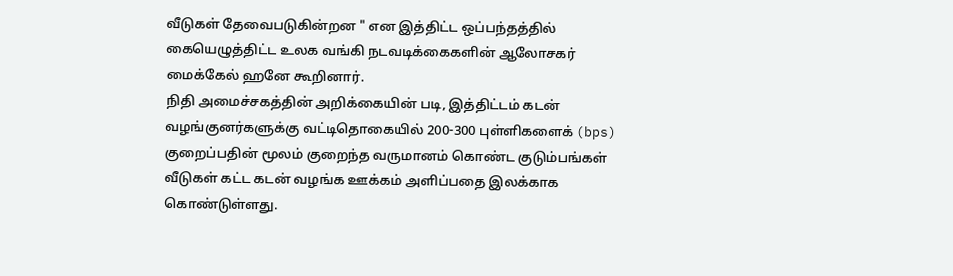வீடுகள் தேவைபடுகின்றன " என இத்திட்ட ஒப்பந்தத்தில் கையெழுத்திட்ட உலக வங்கி நடவடிக்கைகளின் ஆலோசகர் மைக்கேல் ஹனே கூறினார்.
நிதி அமைச்சகத்தின் அறிக்கையின் படி, இத்திட்டம் கடன் வழங்குனர்களுக்கு வட்டிதொகையில் 200-300 புள்ளிகளைக் (bps) குறைப்பதின் மூலம் குறைந்த வருமானம் கொண்ட குடும்பங்கள் வீடுகள் கட்ட கடன் வழங்க ஊக்கம் அளிப்பதை இலக்காக கொண்டுள்ளது.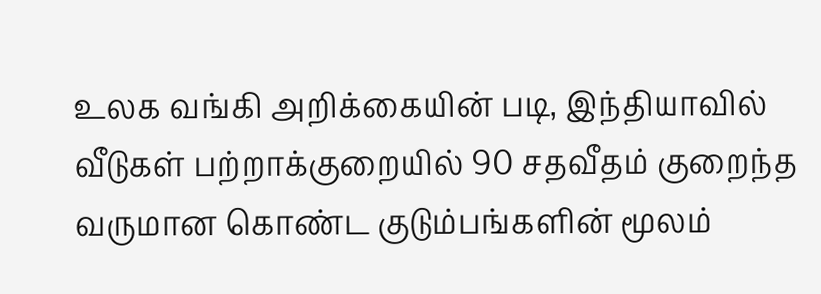உலக வங்கி அறிக்கையின் படி, இந்தியாவில் வீடுகள் பற்றாக்குறையில் 90 சதவீதம் குறைந்த வருமான கொண்ட குடும்பங்களின் மூலம்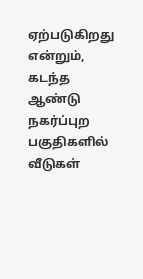ஏற்படுகிறது என்றும், கடந்த ஆண்டு நகர்ப்புற பகுதிகளில் வீடுகள்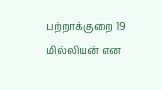பற்றாக்குறை 19 மில்லியன் என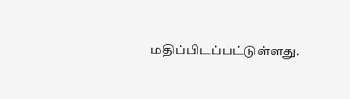மதிப்பிடப்பட்டுள்ளது.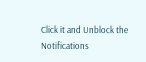Click it and Unblock the Notifications